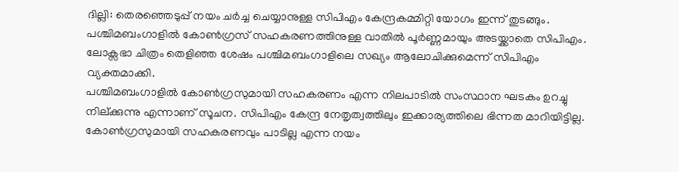ദില്ലി: തെരഞ്ഞെടുപ്പ് നയം ചർച്ച ചെയ്യാനുള്ള സിപിഎം കേന്ദ്രകമ്മിറ്റി യോഗം ഇന്ന് തുടങ്ങും. പശ്ചിമബംഗാളിൽ കോൺഗ്രസ് സഹകരണത്തിനുള്ള വാതിൽ പൂർണ്ണമായും അടയ്ക്കാതെ സിപിഎം. ലോക്സഭാ ചിത്രം തെളിഞ്ഞ ശേഷം പശ്ചിമബംഗാളിലെ സഖ്യം ആലോചിക്കുമെന്ന് സിപിഎം വ്യക്തമാക്കി.
പശ്ചിമബംഗാളിൽ കോൺഗ്രസുമായി സഹകരണം എന്ന നിലപാടിൽ സംസ്ഥാന ഘടകം ഉറച്ചു നില്ക്കുന്നു എന്നാണ് സൂചന. സിപിഎം കേന്ദ്ര നേതൃത്വത്തിലും ഇക്കാര്യത്തിലെ ഭിന്നത മാറിയിട്ടില്ല. കോൺഗ്രസുമായി സഹകരണവും പാടില്ല എന്ന നയം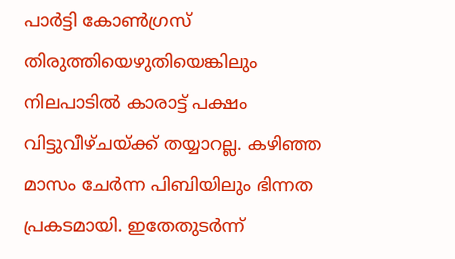പാർട്ടി കോൺഗ്രസ് തിരുത്തിയെഴുതിയെങ്കിലും നിലപാടിൽ കാരാട്ട് പക്ഷം വിട്ടുവീഴ്ചയ്ക്ക് തയ്യാറല്ല. കഴിഞ്ഞ മാസം ചേർന്ന പിബിയിലും ഭിന്നത പ്രകടമായി. ഇതേതുടർന്ന്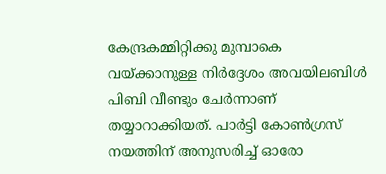കേന്ദ്രകമ്മിറ്റിക്കു മുമ്പാകെ വയ്ക്കാനുള്ള നിർദ്ദേശം അവയിലബിൾ പിബി വീണ്ടും ചേർന്നാണ് തയ്യാറാക്കിയത്. പാർട്ടി കോൺഗ്രസ് നയത്തിന് അനുസരിച്ച് ഓരോ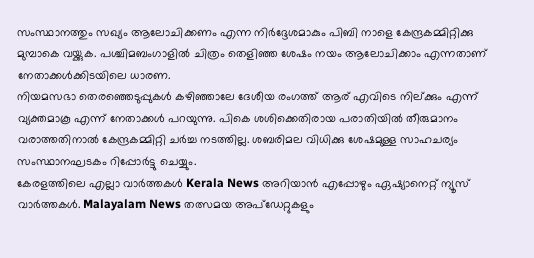സംസ്ഥാനത്തും സഖ്യം ആലോചിക്കണം എന്ന നിർദ്ദേശമാകും പിബി നാളെ കേന്ദ്രകമ്മിറ്റിക്കു മുമ്പാകെ വയ്ക്കുക. പശ്ചിമബംഗാളിൽ ചിത്രം തെളിഞ്ഞ ശേഷം നയം ആലോചിക്കാം എന്നതാണ് നേതാക്കൾക്കിടയിലെ ധാരണ.
നിയമസഭാ തെരഞ്ഞെടുപ്പുകൾ കഴിഞ്ഞാലേ ദേശീയ രംഗത്ത് ആര് എവിടെ നില്ക്കും എന്ന് വ്യക്തമാകൂ എന്ന് നേതാക്കൾ പറയുന്നു. പികെ ശശിക്കെതിരായ പരാതിയിൽ തീരുമാനം വരാത്തതിനാൽ കേന്ദ്രകമ്മിറ്റി ചർച്ച നടത്തില്ല. ശബരിമല വിധിക്കു ശേഷമുള്ള സാഹചര്യം സംസ്ഥാനഘടകം റിപ്പോർട്ടു ചെയ്യും.
കേരളത്തിലെ എല്ലാ വാർത്തകൾ Kerala News അറിയാൻ എപ്പോഴും ഏഷ്യാനെറ്റ് ന്യൂസ് വാർത്തകൾ. Malayalam News തത്സമയ അപ്ഡേറ്റുകളും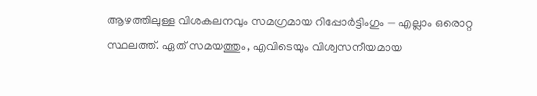ആഴത്തിലുള്ള വിശകലനവും സമഗ്രമായ റിപ്പോർട്ടിംഗും — എല്ലാം ഒരൊറ്റ സ്ഥലത്ത്. ഏത് സമയത്തും, എവിടെയും വിശ്വസനീയമായ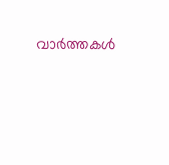വാർത്തകൾ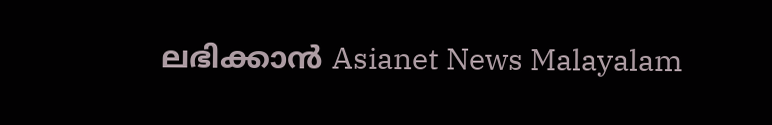ലഭിക്കാൻ Asianet News Malayalam